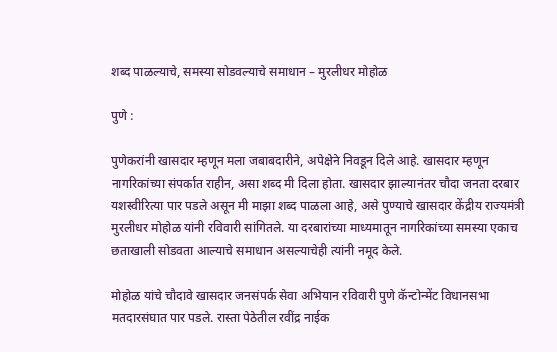शब्द पाळल्याचे, समस्या सोडवल्याचे समाधान – मुरलीधर मोहोळ

पुणे :

पुणेकरांनी खासदार म्हणून मला जबाबदारीने, अपेक्षेने निवडून दिले आहे. खासदार म्हणून नागरिकांच्या संपर्कात राहीन, असा शब्द मी दिला होता. खासदार झाल्यानंतर चौदा जनता दरबार यशस्वीरित्या पार पडले असून मी माझा शब्द पाळला आहे, असे पुण्याचे खासदार केंद्रीय राज्यमंत्री मुरलीधर मोहोळ यांनी रविवारी सांगितले. या दरबारांच्या माध्यमातून नागरिकांच्या समस्या एकाच छताखाली सोडवता आल्याचे समाधान असल्याचेही त्यांनी नमूद केले.

मोहोळ यांचे चौदावे खासदार जनसंपर्क सेवा अभियान रविवारी पुणे कॅन्टोन्मेंट विधानसभा मतदारसंघात पार पडले. रास्ता पेठेतील रवींद्र नाईक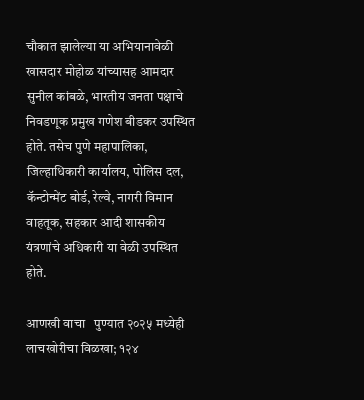चौकात झालेल्या या अभियानावेळी खासदार मोहोळ यांच्यासह आमदार सुनील कांबळे, भारतीय जनता पक्षाचे  निवडणूक प्रमुख गणेश बीडकर उपस्थित होते. तसेच पुणे महापालिका, जिल्हाधिकारी कार्यालय, पोलिस दल, कॅन्टोन्मेंट बोर्ड, रेल्वे, नागरी विमान वाहतूक, सहकार आदी शासकीय यंत्रणांचे अधिकारी या वेळी उपस्थित होते.

आणखी वाचा   पुण्यात २०२५ मध्येही लाचखोरीचा विळखा; १२४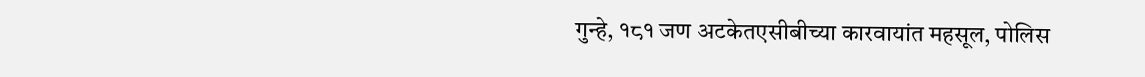गुन्हे, १८१ जण अटकेतएसीबीच्या कारवायांत महसूल, पोलिस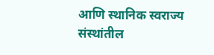आणि स्थानिक स्वराज्य संस्थांतील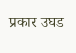प्रकार उघड